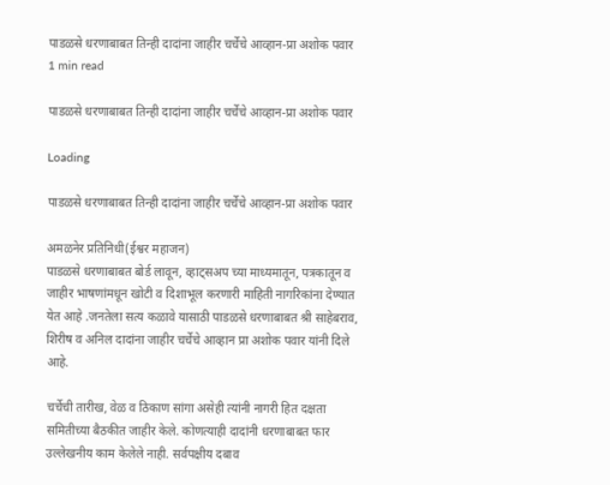पाडळसे धरणाबाबत तिन्ही दादांना जाहीर चर्चेचे आव्हान-प्रा अशोक पवार
1 min read

पाडळसे धरणाबाबत तिन्ही दादांना जाहीर चर्चेचे आव्हान-प्रा अशोक पवार

Loading

पाडळसे धरणाबाबत तिन्ही दादांना जाहीर चर्चेचे आव्हान-प्रा अशोक पवार

अमळनेर प्रतिनिधी(ईश्वर महाजन)
पाडळसे धरणाबाबत बोर्ड लावून, व्हाट्सअप च्या माध्यमातून, पत्रकातून व जाहीर भाषणांमधून खोटी व दिशाभूल करणारी माहिती नागरिकांना देण्यात येत आहे .जनतेला सत्य कळावे यासाठी पाडळसे धरणाबाबत श्री साहेबराव, शिरीष व अनिल दादांना जाहीर चर्चेचे आव्हान प्रा अशोक पवार यांनी दिले आहे.

चर्चेची तारीख, वेळ व ठिकाण सांगा असेही त्यांनी नागरी हित दक्षता समितीच्या बैठकीत जाहीर केले. कोणत्याही दादांनी धरणाबाबत फार उल्लेखनीय काम केलेले नाही. सर्वपक्षीय दबाव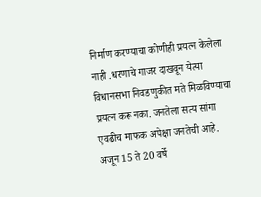निर्माण करण्याचा कोणीही प्रयत्न केलेला नाही .धरणाचे गाजर दाखवून येत्या विधानसभा निवडणुकीत मते मिळविण्याचा प्रयत्न करू नका. जनतेला सत्य सांगा एवढीच माफक अपेक्षा जनतेची आहे. अजून 15 ते 20 वर्षे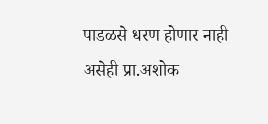पाडळसे धरण होणार नाही असेही प्रा.अशोक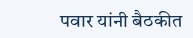पवार यांनी बैठकीत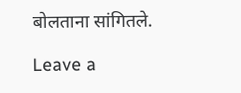बोलताना सांगितले.

Leave a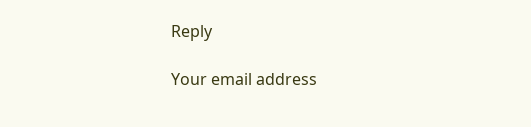Reply

Your email address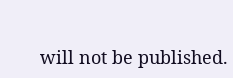will not be published.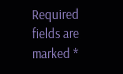Required fields are marked *